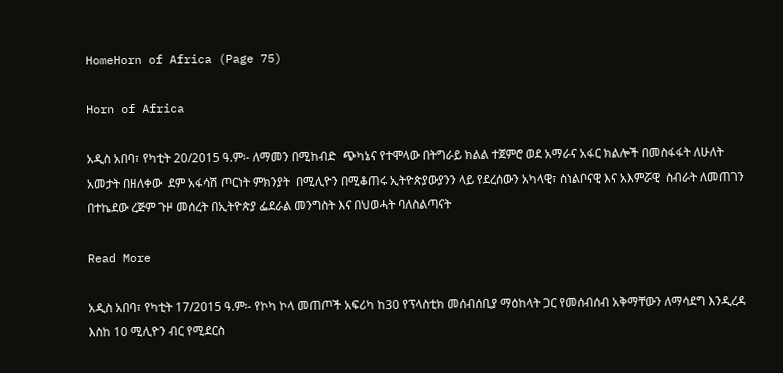HomeHorn of Africa (Page 75)

Horn of Africa

አዲስ አበባ፣ የካቲት 20/2015 ዓ.ም፡- ለማመን በሚከብድ  ጭካኔና የተሞላው በትግራይ ክልል ተጀምሮ ወደ አማራና አፋር ክልሎች በመስፋፋት ለሁለት አመታት በዘለቀው  ደም አፋሳሽ ጦርነት ምክንያት  በሚሊዮን በሚቆጠሩ ኢትዮጵያውያንን ላይ የደረሰውን አካላዊ፣ ስነልቦናዊ እና አእምሯዊ  ስብራት ለመጠገን  በተኬደው ረጅም ጉዞ መሰረት በኢትዮጵያ ፌደራል መንግስት እና በህወሓት ባለስልጣናት

Read More

አዲስ አበባ፣ የካቲት 17/2015 ዓ.ም፡- የኮካ ኮላ መጠጦች አፍሪካ ከ30 የፕላስቲክ መሰብሰቢያ ማዕከላት ጋር የመሰብሰብ አቅማቸውን ለማሳደግ እንዲረዳ እስከ 10 ሚሊዮን ብር የሚደርስ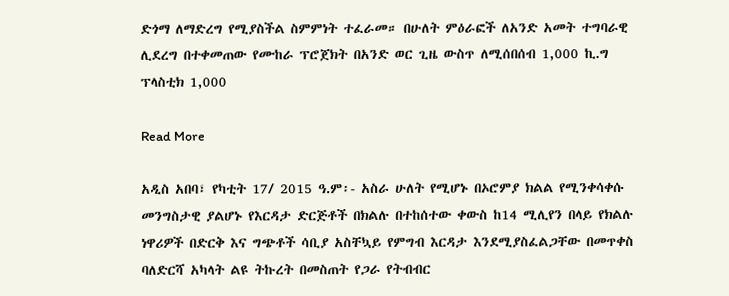ድጎማ ለማድረግ የሚያስችል ስምምነት ተፈራመ። በሁለት ምዕራፎች ለአንድ አመት ተግባራዊ ሊደረግ በተቀመጠው የሙከራ ፕሮጀክት በአንድ ወር ጊዜ ውስጥ ለሚሰበሰብ 1,000 ኪ.ግ ፕላስቲክ 1,000

Read More

አዲስ አበባ፣ የካቲት 17/ 2015 ዓ.ም፡- አስራ ሁለት የሚሆኑ በኦሮምያ ክልል የሚንቀሳቀሱ መንግስታዊ ያልሆኑ የእርዳታ ድርጅቶች በክልሉ በተከሰተው ቀውስ ከ14 ሚሊየን በላይ የክልሉ ነዋሪዎች በድርቅ እና ግጭቶች ሳቢያ አስቸኳይ የምግብ እርዳታ እንደሚያስፈልጋቸው በመጥቀስ ባለድርሻ አካላት ልዩ ትኩረት በመስጠት የጋራ የትብብር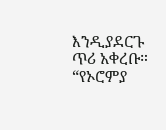እንዲያደርጉ ጥሪ አቀረቡ። “የኦሮምያ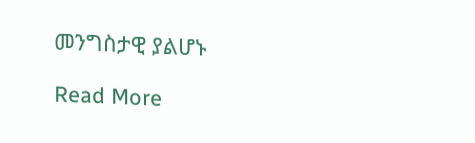መንግስታዊ ያልሆኑ

Read More